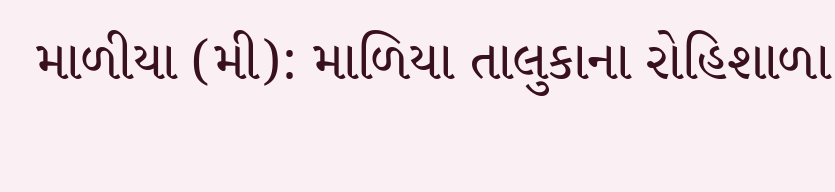માળીયા (મી): માળિયા તાલુકાના રોહિશાળા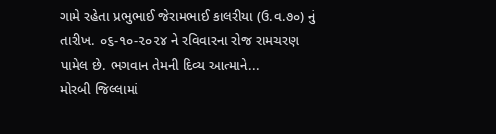ગામે રહેતા પ્રભુભાઈ જેરામભાઈ કાલરીયા (ઉ.વ.૭૦) નું તારીખ. ૦૬-૧૦-૨૦૨૪ ને રવિવારના રોજ રામચરણ પામેલ છે. ભગવાન તેમની દિવ્ય આત્માને...
મોરબી જિલ્લામાં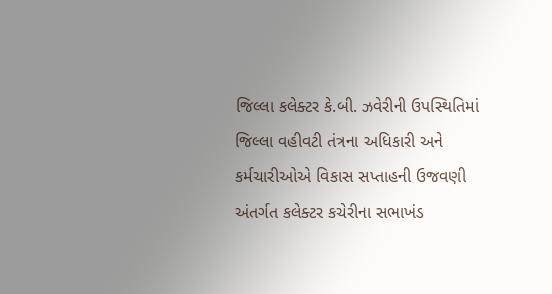જિલ્લા કલેક્ટર કે.બી. ઝવેરીની ઉપસ્થિતિમાં જિલ્લા વહીવટી તંત્રના અધિકારી અને કર્મચારીઓએ વિકાસ સપ્તાહની ઉજવણી અંતર્ગત કલેક્ટર કચેરીના સભાખંડ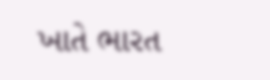ખાતે ભારત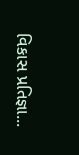વિકાસ પ્રતિજ્ઞા...